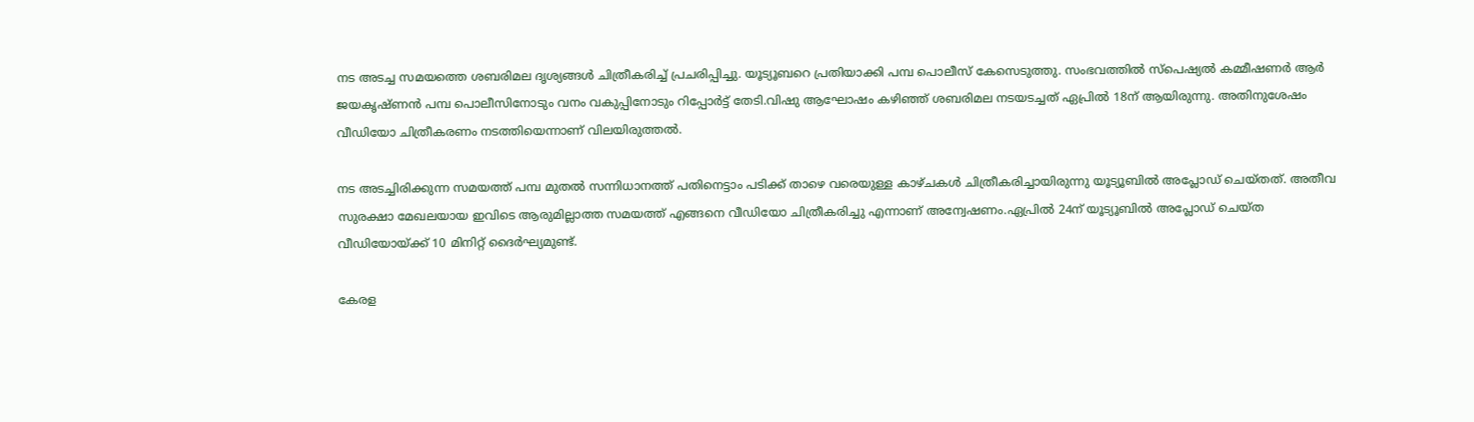നട അടച്ച സമയത്തെ ശബരിമല ദൃശ്യങ്ങള്‍ ചിത്രീകരിച്ച്‌ പ്രചരിപ്പിച്ചു. യൂട്യൂബറെ പ്രതിയാക്കി പമ്പ പൊലീസ് കേസെടുത്തു. സംഭവത്തില്‍ സ്‌പെഷ്യല്‍ കമ്മീഷണര്‍ ആര്‍ ജയകൃഷ്ണന്‍ പമ്പ പൊലീസിനോടും വനം വകുപ്പിനോടും റിപ്പോര്‍ട്ട് തേടി.വിഷു ആഘോഷം കഴിഞ്ഞ് ശബരിമല നടയടച്ചത് ഏപ്രില്‍ 18ന് ആയിരുന്നു. അതിനുശേഷം വീഡിയോ ചിത്രീകരണം നടത്തിയെന്നാണ് വിലയിരുത്തല്‍.

നട അടച്ചിരിക്കുന്ന സമയത്ത് പമ്പ മുതല്‍ സന്നിധാനത്ത് പതിനെട്ടാം പടിക്ക് താഴെ വരെയുള്ള കാഴ്ചകള്‍ ചിത്രീകരിച്ചായിരുന്നു യൂട്യൂബില്‍ അപ്ലോഡ് ചെയ്തത്. അതീവ സുരക്ഷാ മേഖലയായ ഇവിടെ ആരുമില്ലാത്ത സമയത്ത് എങ്ങനെ വീഡിയോ ചിത്രീകരിച്ചു എന്നാണ് അന്വേഷണം.ഏപ്രില്‍ 24ന് യൂട്യൂബില്‍ അപ്ലോഡ് ചെയ്ത വീഡിയോയ്ക്ക് 10 മിനിറ്റ് ദൈര്‍ഘ്യമുണ്ട്.

കേരള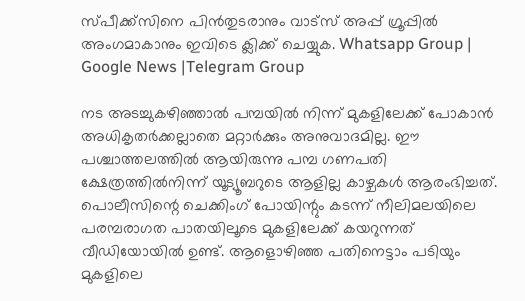സ്പീക്ക്സിനെ പിൻതുടരാനും വാട്സ് അപ്പ് ഗ്രൂപ്പിൽ അംഗമാകാനും ഇവിടെ ക്ലിക്ക് ചെയ്യുക. Whatsapp Group | Google News |Telegram Group

നട അടച്ചുകഴിഞ്ഞാല്‍ പമ്പയില്‍ നിന്ന് മുകളിലേക്ക് പോകാന്‍ അധികൃതര്‍ക്കല്ലാതെ മറ്റാര്‍ക്കും അനുവാദമില്ല. ഈ പശ്ചാത്തലത്തില്‍ ആയിരുന്നു പമ്പ ഗണപതി ക്ഷേത്രത്തില്‍നിന്ന് യൂട്യൂബറുടെ ആളില്ല കാഴ്ചകള്‍ ആരംഭിച്ചത്. പൊലീസിന്റെ ചെക്കിംഗ് പോയിന്റും കടന്ന് നീലിമലയിലെ പരമ്പരാഗത പാതയിലൂടെ മുകളിലേക്ക് കയറുന്നത് വീഡിയോയില്‍ ഉണ്ട്. ആളൊഴിഞ്ഞ പതിനെട്ടാം പടിയും മുകളിലെ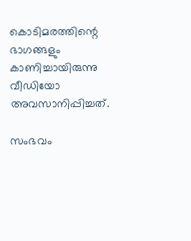കൊടിമരത്തിന്റെ ഭാഗങ്ങളും കാണിച്ചായിരുന്നു വീഡിയോ അവസാനിപ്പിച്ചത്.

സംഭവം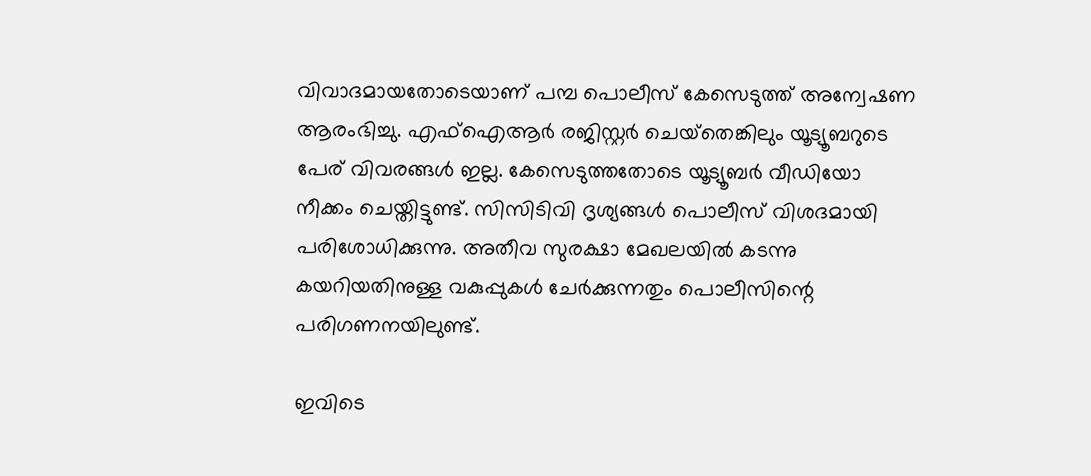വിവാദമായതോടെയാണ് പമ്പ പൊലീസ് കേസെടുത്ത് അന്വേഷണ ആരംഭിച്ചു. എഫ്‌ഐആര്‍ രജിസ്റ്റര്‍ ചെയ്‌തെങ്കിലും യൂട്യൂബറുടെ പേര് വിവരങ്ങള്‍ ഇല്ല. കേസെടുത്തതോടെ യൂട്യൂബര്‍ വീഡിയോ നീക്കം ചെയ്തിട്ടുണ്ട്. സിസിടിവി ദൃശ്യങ്ങള്‍ പൊലീസ് വിശദമായി പരിശോധിക്കുന്നു. അതീവ സുരക്ഷാ മേഖലയില്‍ കടന്നു കയറിയതിനുള്ള വകുപ്പുകള്‍ ചേര്‍ക്കുന്നതും പൊലീസിന്റെ പരിഗണനയിലുണ്ട്.

ഇവിടെ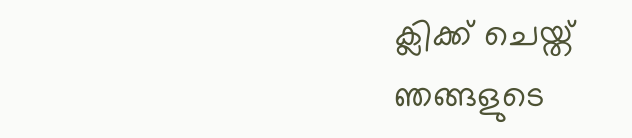ക്ലിക്ക് ചെയ്ത് ഞങ്ങളുടെ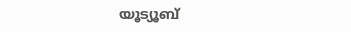യൂട്യൂബ്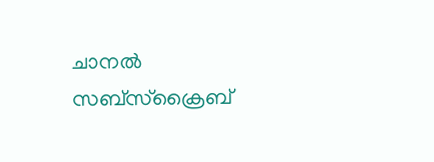ചാനൽ സബ്സ്ക്രൈബ്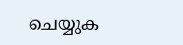ചെയ്യുക